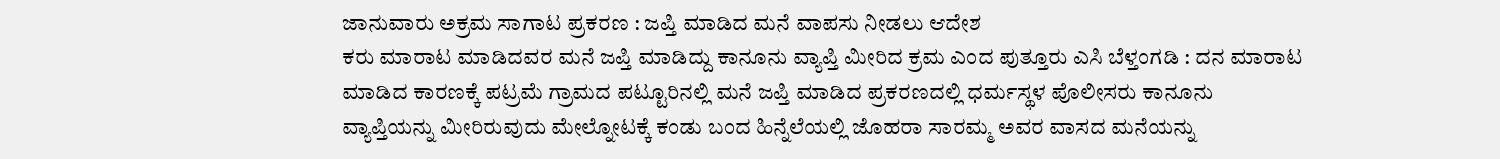ಜಾನುವಾರು ಅಕ್ರಮ ಸಾಗಾಟ ಪ್ರಕರಣ : ಜಪ್ತಿ ಮಾಡಿದ ಮನೆ ವಾಪಸು ನೀಡಲು ಆದೇಶ
ಕರು ಮಾರಾಟ ಮಾಡಿದವರ ಮನೆ ಜಪ್ತಿ ಮಾಡಿದ್ದು ಕಾನೂನು ವ್ಯಾಪ್ತಿ ಮೀರಿದ ಕ್ರಮ ಎಂದ ಪುತ್ತೂರು ಎಸಿ ಬೆಳ್ತಂಗಡಿ : ದನ ಮಾರಾಟ ಮಾಡಿದ ಕಾರಣಕ್ಕೆ ಪಟ್ರಮೆ ಗ್ರಾಮದ ಪಟ್ಟೂರಿನಲ್ಲಿ ಮನೆ ಜಪ್ತಿ ಮಾಡಿದ ಪ್ರಕರಣದಲ್ಲಿ ಧರ್ಮಸ್ಥಳ ಪೊಲೀಸರು ಕಾನೂನು ವ್ಯಾಪ್ತಿಯನ್ನು ಮೀರಿರುವುದು ಮೇಲ್ನೋಟಕ್ಕೆ ಕಂಡು ಬಂದ ಹಿನ್ನೆಲೆಯಲ್ಲಿ ಜೊಹರಾ ಸಾರಮ್ಮ ಅವರ ವಾಸದ ಮನೆಯನ್ನು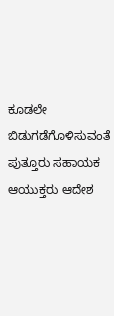ಕೂಡಲೇ ಬಿಡುಗಡೆಗೊಳಿಸುವಂತೆ ಪುತ್ತೂರು ಸಹಾಯಕ ಆಯುಕ್ತರು ಆದೇಶ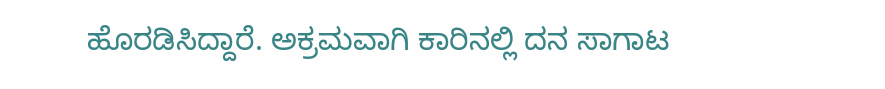ಹೊರಡಿಸಿದ್ದಾರೆ. ಅಕ್ರಮವಾಗಿ ಕಾರಿನಲ್ಲಿ ದನ ಸಾಗಾಟ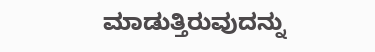ಮಾಡುತ್ತಿರುವುದನ್ನು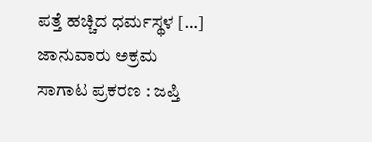ಪತ್ತೆ ಹಚ್ಚಿದ ಧರ್ಮಸ್ಥಳ […]
ಜಾನುವಾರು ಅಕ್ರಮ ಸಾಗಾಟ ಪ್ರಕರಣ : ಜಪ್ತಿ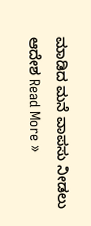ಮಾಡಿದ ಮನೆ ವಾಪಸು ನೀಡಲು ಆದೇಶ Read More »